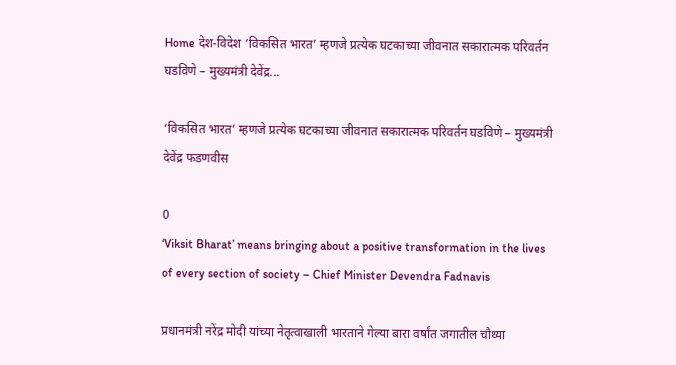Home देश-विदेश ‘विकसित भारत’ म्हणजे प्रत्येक घटकाच्या जीवनात सकारात्मक परिवर्तन घडविणे – मुख्यमंत्री देवेंद्र...

‘विकसित भारत’ म्हणजे प्रत्येक घटकाच्या जीवनात सकारात्मक परिवर्तन घडविणे – मुख्यमंत्री देवेंद्र फडणवीस

0
‘Viksit Bharat’ means bringing about a positive transformation in the lives of every section of society – Chief Minister Devendra Fadnavis

प्रधानमंत्री नरेंद्र मोदी यांच्या नेतृत्वाखाली भारताने गेल्या बारा वर्षांत जगातील चौथ्या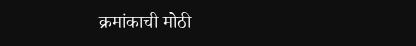क्रमांकाची मोठी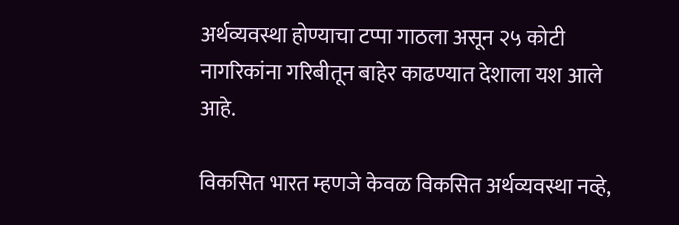अर्थव्यवस्था होण्याचा टप्पा गाठला असून २५ कोटी नागरिकांना गरिबीतून बाहेर काढण्यात देशाला यश आले आहे.

विकसित भारत म्हणजे केवळ विकसित अर्थव्यवस्था नव्हे,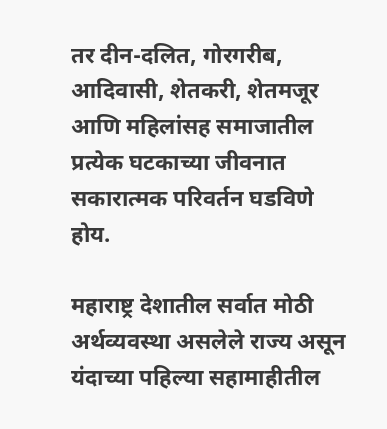तर दीन-दलित, गोरगरीब, आदिवासी, शेतकरी, शेतमजूर आणि महिलांसह समाजातील प्रत्येक घटकाच्या जीवनात सकारात्मक परिवर्तन घडविणे होय.

महाराष्ट्र देशातील सर्वात मोठी अर्थव्यवस्था असलेले राज्य असून यंदाच्या पहिल्या सहामाहीतील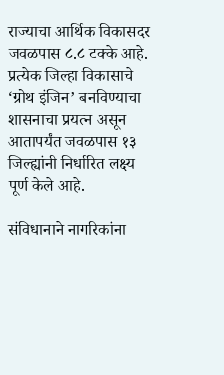राज्याचा आर्थिक विकासदर जवळपास ८.८ टक्के आहे. प्रत्येक जिल्हा विकासाचे ‘ग्रोथ इंजिन’ बनविण्याचा शासनाचा प्रयत्न असून आतापर्यंत जवळपास १३ जिल्ह्यांनी निर्धारित लक्ष्य पूर्ण केले आहे.

संविधानाने नागरिकांना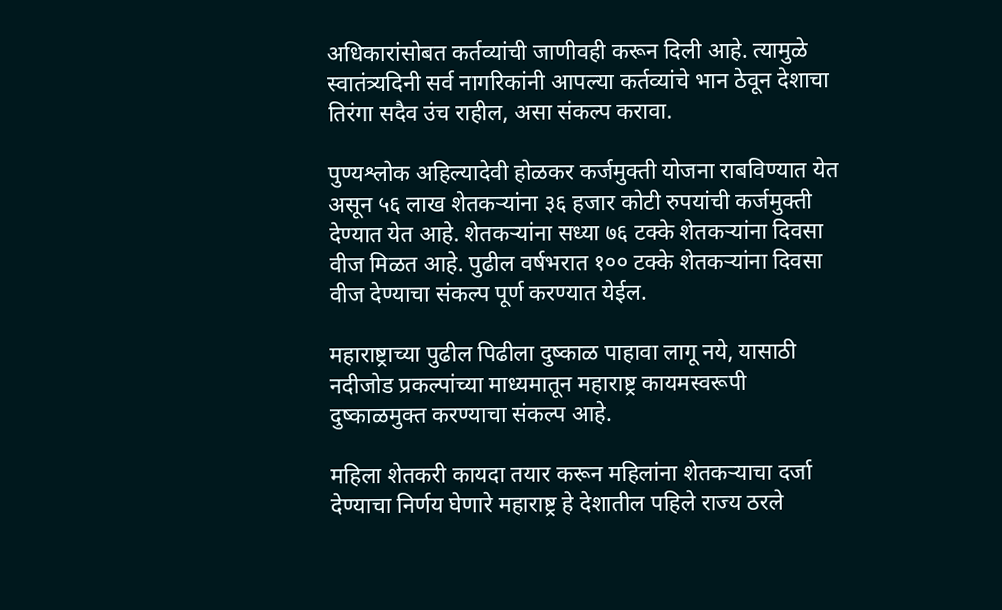अधिकारांसोबत कर्तव्यांची जाणीवही करून दिली आहे. त्यामुळे स्वातंत्र्यदिनी सर्व नागरिकांनी आपल्या कर्तव्यांचे भान ठेवून देशाचा तिरंगा सदैव उंच राहील, असा संकल्प करावा.

पुण्यश्लोक अहिल्यादेवी होळकर कर्जमुक्ती योजना राबविण्यात येत असून ५६ लाख शेतकऱ्यांना ३६ हजार कोटी रुपयांची कर्जमुक्ती देण्यात येत आहे. शेतकऱ्यांना सध्या ७६ टक्के शेतकऱ्यांना दिवसा वीज मिळत आहे. पुढील वर्षभरात १०० टक्के शेतकऱ्यांना दिवसा वीज देण्याचा संकल्प पूर्ण करण्यात येईल.

महाराष्ट्राच्या पुढील पिढीला दुष्काळ पाहावा लागू नये, यासाठी नदीजोड प्रकल्पांच्या माध्यमातून महाराष्ट्र कायमस्वरूपी दुष्काळमुक्त करण्याचा संकल्प आहे.

महिला शेतकरी कायदा तयार करून महिलांना शेतकऱ्याचा दर्जा देण्याचा निर्णय घेणारे महाराष्ट्र हे देशातील पहिले राज्य ठरले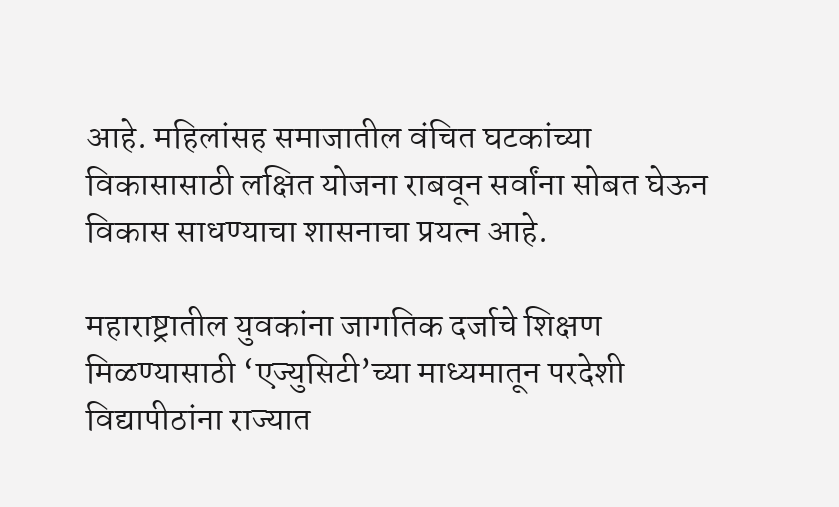आहे. महिलांसह समाजातील वंचित घटकांच्या विकासासाठी लक्षित योजना राबवून सर्वांना सोबत घेऊन विकास साधण्याचा शासनाचा प्रयत्न आहे.

महाराष्ट्रातील युवकांना जागतिक दर्जाचे शिक्षण मिळण्यासाठी ‘एज्युसिटी’च्या माध्यमातून परदेशी विद्यापीठांना राज्यात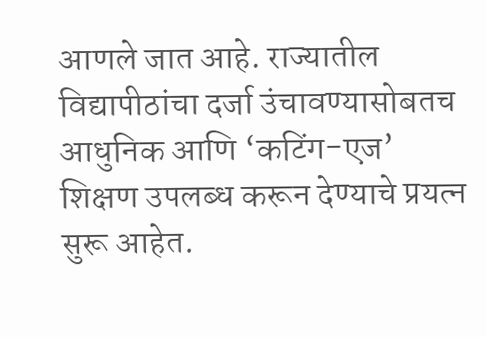आणले जात आहे. राज्यातील विद्यापीठांचा दर्जा उंचावण्यासोबतच आधुनिक आणि ‘कटिंग-एज’ शिक्षण उपलब्ध करून देण्याचे प्रयत्न सुरू आहेत.